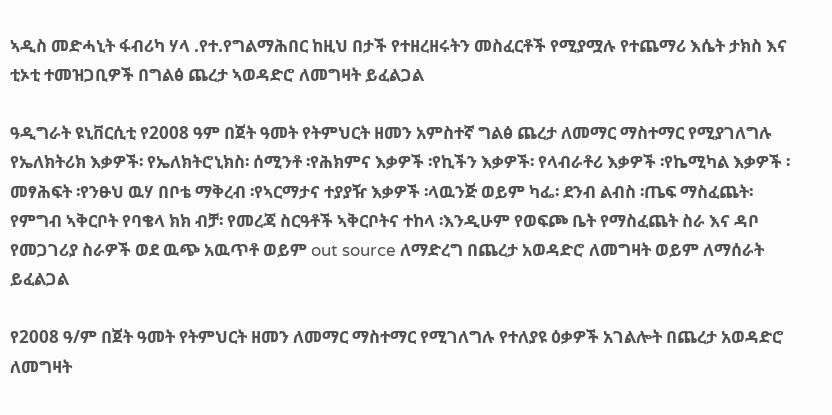ኣዲስ መድሓኒት ፋብሪካ ሃላ .የተ.የግልማሕበር ከዚህ በታች የተዘረዘሩትን መስፈርቶች የሚያሟሉ የተጨማሪ እሴት ታክስ እና ቲኦቲ ተመዝጋቢዎች በግልፅ ጨረታ ኣወዳድሮ ለመግዛት ይፈልጋል

ዓዲግራት ዩኒቨርሲቲ የ2008 ዓም በጀት ዓመት የትምህርት ዘመን አምስተኛ ግልፅ ጨረታ ለመማር ማስተማር የሚያገለግሉ የኤለክትሪክ እቃዎች፡ የኤለክትሮኒክስ፡ ሰሚንቶ ፡የሕክምና እቃዎች ፡የኪችን እቃዎች፡ የላብራቶሪ እቃዎች ፡የኬሚካል እቃዎች ፡መፃሕፍት ፡የንፁህ ዉሃ በቦቴ ማቅረብ ፡የኣርማታና ተያያዥ እቃዎች ፡ላዉንጅ ወይም ካፌ፡ ደንብ ልብስ ፡ጤፍ ማስፈጨት፡ የምግብ ኣቅርቦት የባቄላ ክክ ብቻ፡ የመረጃ ስርዓቶች ኣቅርቦትና ተከላ ፡እንዲሁም የወፍጮ ቤት የማስፈጨት ስራ እና ዳቦ የመጋገሪያ ስራዎች ወደ ዉጭ አዉጥቶ ወይም out source ለማድረግ በጨረታ አወዳድሮ ለመግዛት ወይም ለማሰራት ይፈልጋል

የ2008 ዓ/ም በጀት ዓመት የትምህርት ዘመን ለመማር ማስተማር የሚገለግሉ የተለያዩ ዕቃዎች አገልሎት በጨረታ አወዳድሮ ለመግዛት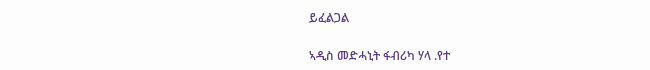ይፈልጋል

ኣዲስ መድሓኒት ፋብሪካ ሃላ .የተ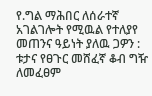የ.ግል ማሕበር ለሰራተኛ አገልገሎት የሚዉል የተለያየ መጠንና ዓይነት ያለዉ ጋዎን : ቱታና የፀጉር መሸፈኛ ቆብ ግዥ ለመፈፀም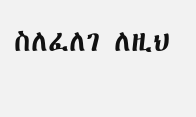ስለፈለገ ለዚህ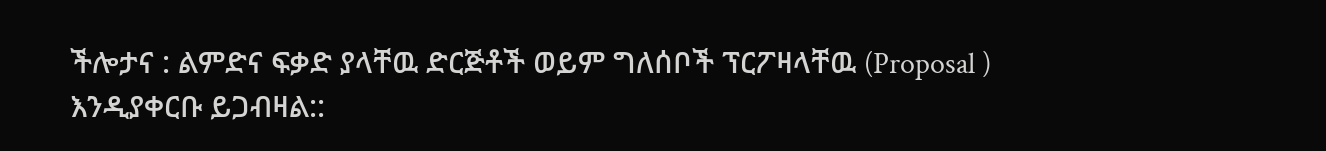ችሎታና : ልምድና ፍቃድ ያላቸዉ ድርጅቶች ወይም ግለሰቦች ፕርፖዛላቸዉ (Proposal ) እንዲያቀርቡ ይጋብዛል::